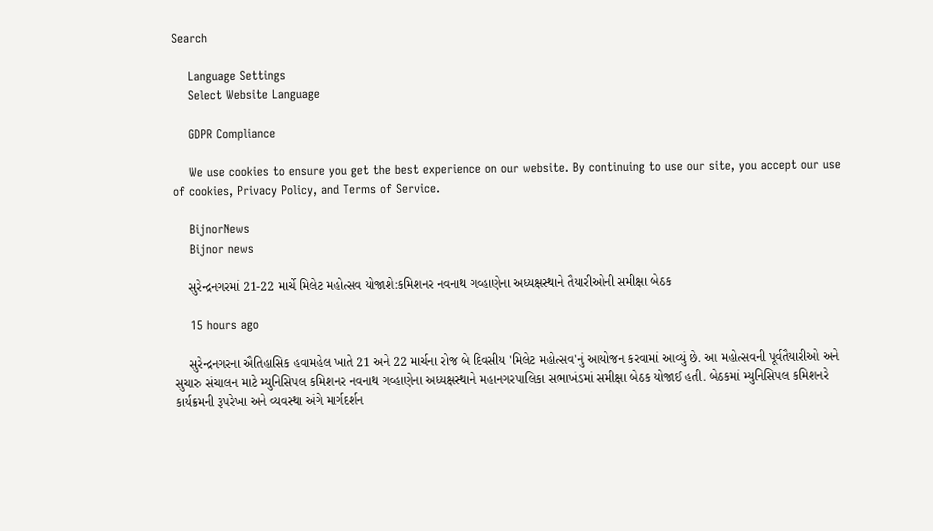Search

    Language Settings
    Select Website Language

    GDPR Compliance

    We use cookies to ensure you get the best experience on our website. By continuing to use our site, you accept our use of cookies, Privacy Policy, and Terms of Service.

    BijnorNews
    Bijnor news

    સુરેન્દ્રનગરમાં 21-22 માર્ચે મિલેટ મહોત્સવ યોજાશે:કમિશનર નવનાથ ગવ્હાણેના અધ્યક્ષસ્થાને તૈયારીઓની સમીક્ષા બેઠક

    15 hours ago

    સુરેન્દ્રનગરના ઐતિહાસિક હવામહેલ ખાતે 21 અને 22 માર્ચના રોજ બે દિવસીય 'મિલેટ મહોત્સવ'નું આયોજન કરવામાં આવ્યું છે. આ મહોત્સવની પૂર્વતૈયારીઓ અને સુચારુ સંચાલન માટે મ્યુનિસિપલ કમિશનર નવનાથ ગવ્હાણેના અધ્યક્ષસ્થાને મહાનગરપાલિકા સભાખંડમાં સમીક્ષા બેઠક યોજાઈ હતી. બેઠકમાં મ્યુનિસિપલ કમિશનરે કાર્યક્રમની રૂપરેખા અને વ્યવસ્થા અંગે માર્ગદર્શન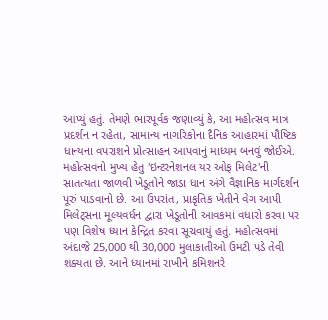આપ્યું હતું. તેમણે ભારપૂર્વક જણાવ્યું કે, આ મહોત્સવ માત્ર પ્રદર્શન ન રહેતા, સામાન્ય નાગરિકોના દૈનિક આહારમાં પૌષ્ટિક ધાન્યના વપરાશને પ્રોત્સાહન આપવાનું માધ્યમ બનવું જોઈએ. મહોત્સવનો મુખ્ય હેતુ 'ઇન્ટરનેશનલ યર ઓફ મિલેટ'ની સાતત્યતા જાળવી ખેડૂતોને જાડા ધાન અંગે વૈજ્ઞાનિક માર્ગદર્શન પૂરું પાડવાનો છે. આ ઉપરાંત, પ્રાકૃતિક ખેતીને વેગ આપી મિલેટ્સના મૂલ્યવર્ધન દ્વારા ખેડૂતોની આવકમાં વધારો કરવા પર પણ વિશેષ ધ્યાન કેન્દ્રિત કરવા સૂચવાયું હતું. મહોત્સવમાં અંદાજે 25,000 થી 30,000 મુલાકાતીઓ ઉમટી પડે તેવી શક્યતા છે. આને ધ્યાનમાં રાખીને કમિશનરે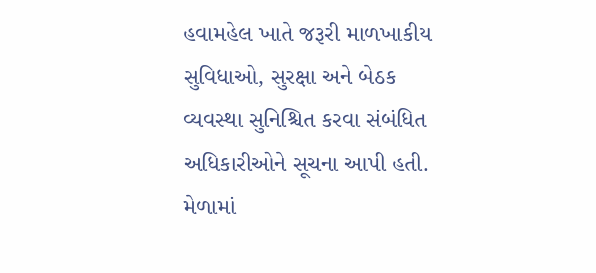હવામહેલ ખાતે જરૂરી માળખાકીય સુવિધાઓ, સુરક્ષા અને બેઠક વ્યવસ્થા સુનિશ્ચિત કરવા સંબંધિત અધિકારીઓને સૂચના આપી હતી. મેળામાં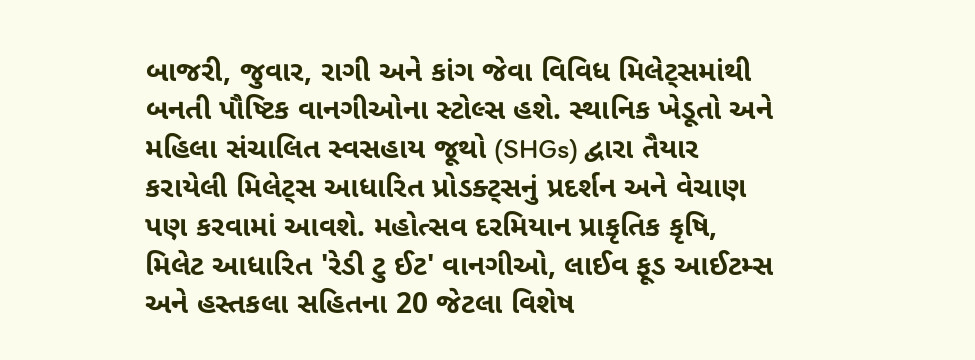બાજરી, જુવાર, રાગી અને કાંગ જેવા વિવિધ મિલેટ્સમાંથી બનતી પૌષ્ટિક વાનગીઓના સ્ટોલ્સ હશે. સ્થાનિક ખેડૂતો અને મહિલા સંચાલિત સ્વસહાય જૂથો (SHGs) દ્વારા તૈયાર કરાયેલી મિલેટ્સ આધારિત પ્રોડક્ટ્સનું પ્રદર્શન અને વેચાણ પણ કરવામાં આવશે. મહોત્સવ દરમિયાન પ્રાકૃતિક કૃષિ, મિલેટ આધારિત 'રેડી ટુ ઈટ' વાનગીઓ, લાઈવ ફૂડ આઈટમ્સ અને હસ્તકલા સહિતના 20 જેટલા વિશેષ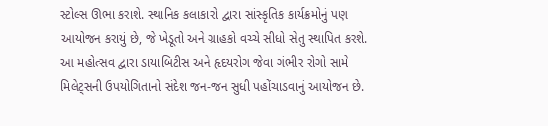સ્ટોલ્સ ઊભા કરાશે. સ્થાનિક કલાકારો દ્વારા સાંસ્કૃતિક કાર્યક્રમોનું પણ આયોજન કરાયું છે, જે ખેડૂતો અને ગ્રાહકો વચ્ચે સીધો સેતુ સ્થાપિત કરશે. આ મહોત્સવ દ્વારા ડાયાબિટીસ અને હૃદયરોગ જેવા ગંભીર રોગો સામે મિલેટ્સની ઉપયોગિતાનો સંદેશ જન-જન સુધી પહોંચાડવાનું આયોજન છે.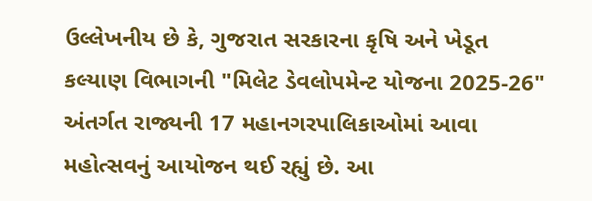ઉલ્લેખનીય છે કે, ગુજરાત સરકારના કૃષિ અને ખેડૂત કલ્યાણ વિભાગની "મિલેટ ડેવલોપમેન્ટ યોજના 2025-26" અંતર્ગત રાજ્યની 17 મહાનગરપાલિકાઓમાં આવા મહોત્સવનું આયોજન થઈ રહ્યું છે. આ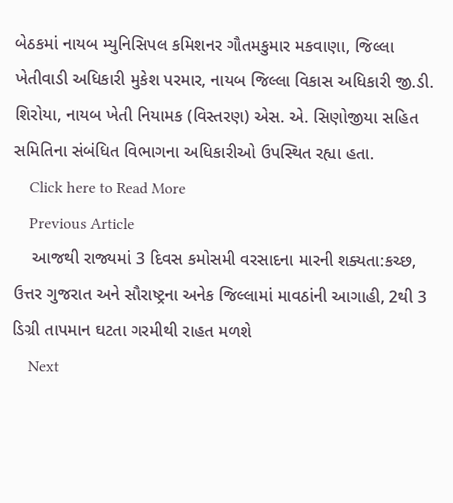બેઠકમાં નાયબ મ્યુનિસિપલ કમિશનર ગૌતમકુમાર મકવાણા, જિલ્લા ખેતીવાડી અધિકારી મુકેશ પરમાર, નાયબ જિલ્લા વિકાસ અધિકારી જી.ડી. શિરોયા, નાયબ ખેતી નિયામક (વિસ્તરણ) એસ. એ. સિણોજીયા સહિત સમિતિના સંબંધિત વિભાગના અધિકારીઓ ઉપસ્થિત રહ્યા હતા.
    Click here to Read More
    Previous Article
    આજથી રાજ્યમાં 3 દિવસ કમોસમી વરસાદના મારની શક્યતા:કચ્છ, ઉત્તર ગુજરાત અને સૌરાષ્ટ્રના અનેક જિલ્લામાં માવઠાંની આગાહી, 2થી 3 ડિગ્રી તાપમાન ઘટતા ગરમીથી રાહત મળશે
    Next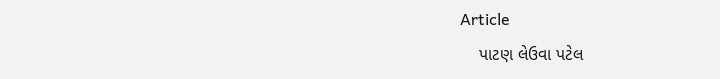Article
    પાટણ લેઉવા પટેલ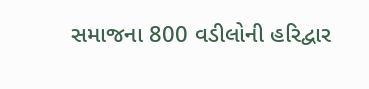સમાજના 800 વડીલોની હરિદ્વાર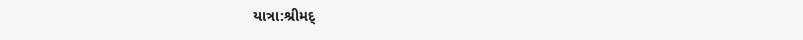યાત્રા:શ્રીમદ્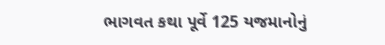ભાગવત કથા પૂર્વે 125 યજમાનોનું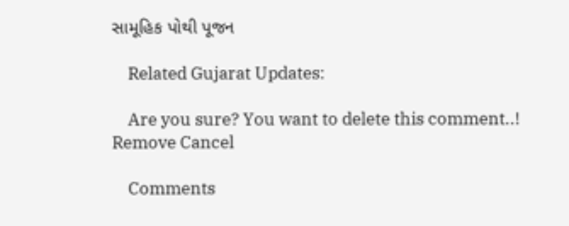સામૂહિક પોથી પૂજન

    Related Gujarat Updates:

    Are you sure? You want to delete this comment..! Remove Cancel

    Comments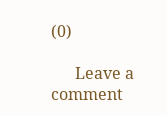(0)

      Leave a comment